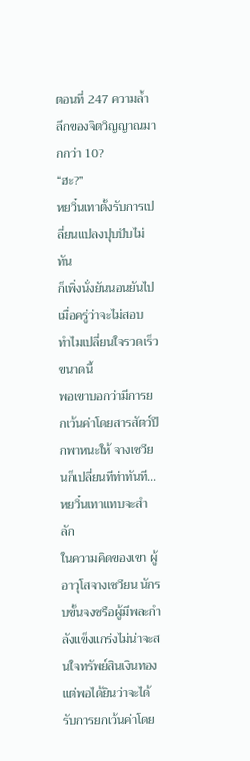ตอนที่ 247 ความล้ำลึกของจิตวิญญาณมากกว่า 10?
“ฮะ?”
หยวิ๋นเทาตั้งรับการเปลี่ยนแปลงปุบปับไม่ทัน
ก็เพิ่งนั่งยันนอนยันไปเมื่อครู่ว่าจะไม่สอบ ทำไมเปลี่ยนใจรวดเร็วขนาดนี้
พอเขาบอกว่ามีการยกเว้นค่าโดยสารสัตว์ปีกพาหนะให้ จางเซวียนก็เปลี่ยนทีท่าทันที…
หยวิ๋นเทาแทบจะสำลัก
ในความคิดของเขา ผู้อาวุโสจางเซวียน นักรบขั้นจงซรือผู้มีพละกำลังแข็งแกร่งไม่น่าจะสนใจทรัพย์สินเงินทอง แต่พอได้ยินว่าจะได้รับการยกเว้นค่าโดย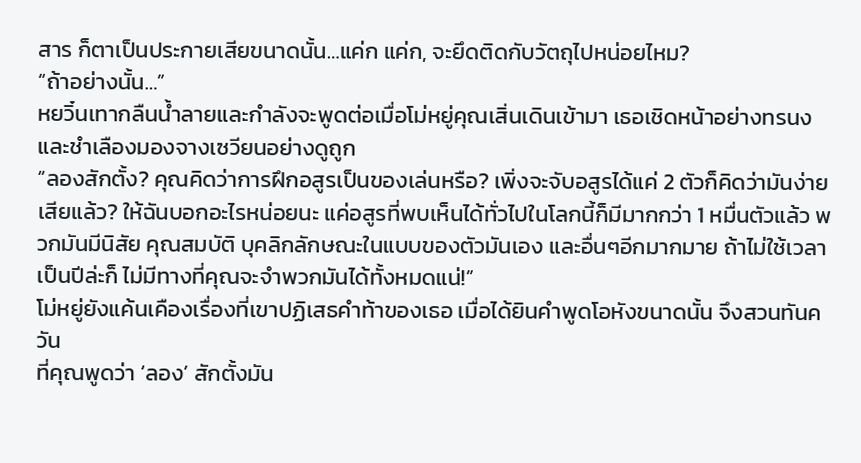สาร ก็ตาเป็นประกายเสียขนาดนั้น…แค่ก แค่ก, จะยึดติดกับวัตถุไปหน่อยไหม?
“ถ้าอย่างนั้น…”
หยวิ๋นเทากลืนน้ำลายและกำลังจะพูดต่อเมื่อโม่หยู่คุณเสิ่นเดินเข้ามา เธอเชิดหน้าอย่างทรนงและชำเลืองมองจางเซวียนอย่างดูถูก
“ลองสักตั้ง? คุณคิดว่าการฝึกอสูรเป็นของเล่นหรือ? เพิ่งจะจับอสูรได้แค่ 2 ตัวก็คิดว่ามันง่ายเสียแล้ว? ให้ฉันบอกอะไรหน่อยนะ แค่อสูรที่พบเห็นได้ทั่วไปในโลกนี้ก็มีมากกว่า 1 หมื่นตัวแล้ว พวกมันมีนิสัย คุณสมบัติ บุคลิกลักษณะในแบบของตัวมันเอง และอื่นๆอีกมากมาย ถ้าไม่ใช้เวลาเป็นปีล่ะก็ ไม่มีทางที่คุณจะจำพวกมันได้ทั้งหมดแน่!”
โม่หยู่ยังแค้นเคืองเรื่องที่เขาปฏิเสธคำท้าของเธอ เมื่อได้ยินคำพูดโอหังขนาดนั้น จึงสวนทันควัน
ที่คุณพูดว่า ‘ลอง’ สักตั้งมัน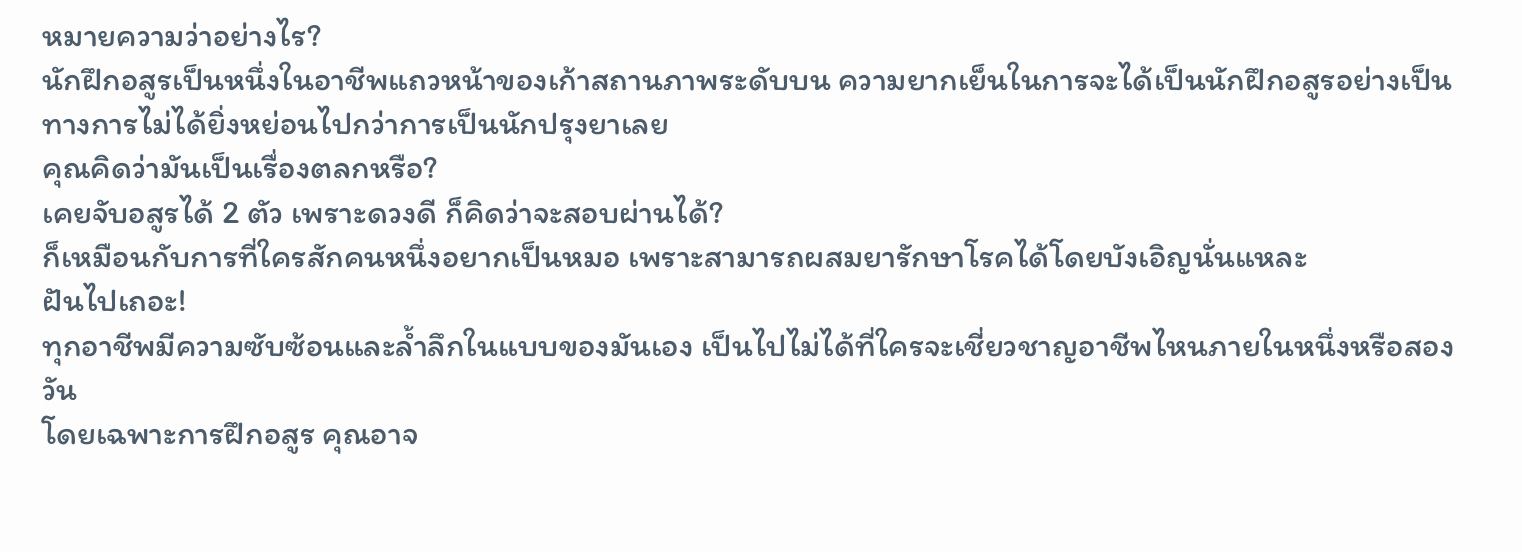หมายความว่าอย่างไร?
นักฝึกอสูรเป็นหนึ่งในอาชีพแถวหน้าของเก้าสถานภาพระดับบน ความยากเย็นในการจะได้เป็นนักฝึกอสูรอย่างเป็นทางการไม่ได้ยิ่งหย่อนไปกว่าการเป็นนักปรุงยาเลย
คุณคิดว่ามันเป็นเรื่องตลกหรือ?
เคยจับอสูรได้ 2 ตัว เพราะดวงดี ก็คิดว่าจะสอบผ่านได้?
ก็เหมือนกับการที่ใครสักคนหนึ่งอยากเป็นหมอ เพราะสามารถผสมยารักษาโรคได้โดยบังเอิญนั่นแหละ
ฝันไปเถอะ!
ทุกอาชีพมีความซับซ้อนและล้ำลึกในแบบของมันเอง เป็นไปไม่ได้ที่ใครจะเชี่ยวชาญอาชีพไหนภายในหนึ่งหรือสองวัน
โดยเฉพาะการฝึกอสูร คุณอาจ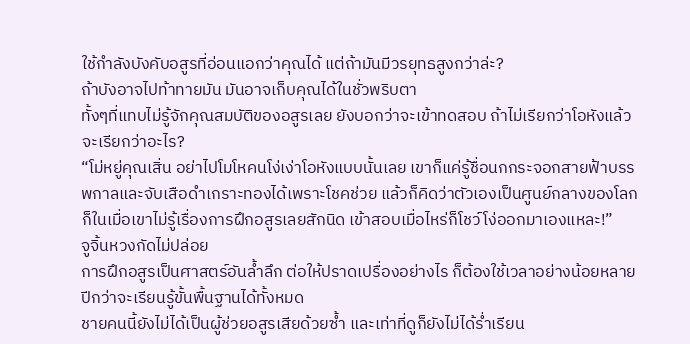ใช้กำลังบังคับอสูรที่อ่อนแอกว่าคุณได้ แต่ถ้ามันมีวรยุทธสูงกว่าล่ะ?
ถ้าบังอาจไปท้าทายมัน มันอาจเก็บคุณได้ในชั่วพริบตา
ทั้งๆที่แทบไม่รู้จักคุณสมบัติของอสูรเลย ยังบอกว่าจะเข้าทดสอบ ถ้าไม่เรียกว่าโอหังแล้วจะเรียกว่าอะไร?
“โม่หยู่คุณเสิ่น อย่าไปโมโหคนโง่เง่าโอหังแบบนั้นเลย เขาก็แค่รู้ชื่อนกกระจอกสายฟ้าบรรพกาลและจับเสือดำเกราะทองได้เพราะโชคช่วย แล้วก็คิดว่าตัวเองเป็นศูนย์กลางของโลก ก็ในเมื่อเขาไม่รู้เรื่องการฝึกอสูรเลยสักนิด เข้าสอบเมื่อไหร่ก็โชว์โง่ออกมาเองแหละ!”
จูจิ้นหวงกัดไม่ปล่อย
การฝึกอสูรเป็นศาสตร์อันล้ำลึก ต่อให้ปราดเปรื่องอย่างไร ก็ต้องใช้เวลาอย่างน้อยหลายปีกว่าจะเรียนรู้ขั้นพื้นฐานได้ทั้งหมด
ชายคนนี้ยังไม่ได้เป็นผู้ช่วยอสูรเสียด้วยซ้ำ และเท่าที่ดูก็ยังไม่ได้ร่ำเรียน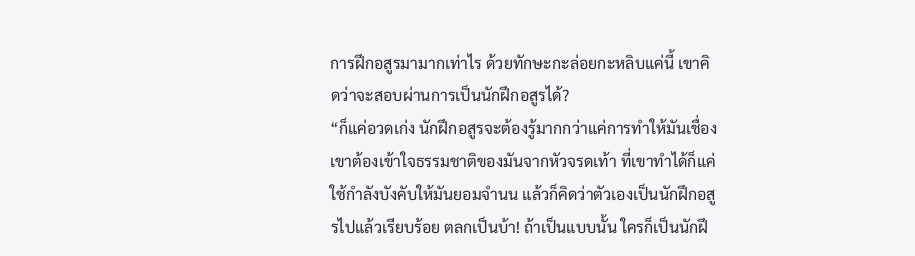การฝึกอสูรมามากเท่าไร ด้วยทักษะกะล่อยกะหลิบแค่นี้ เขาคิดว่าจะสอบผ่านการเป็นนักฝึกอสูรได้?
“ก็แค่อวดเก่ง นักฝึกอสูรจะต้องรู้มากกว่าแค่การทำให้มันเชื่อง เขาต้องเข้าใจธรรมชาติของมันจากหัวจรดเท้า ที่เขาทำได้ก็แค่ใช้กำลังบังคับให้มันยอมจำนน แล้วก็คิดว่าตัวเองเป็นนักฝึกอสูรไปแล้วเรียบร้อย ตลกเป็นบ้า! ถ้าเป็นแบบนั้น ใครก็เป็นนักฝึ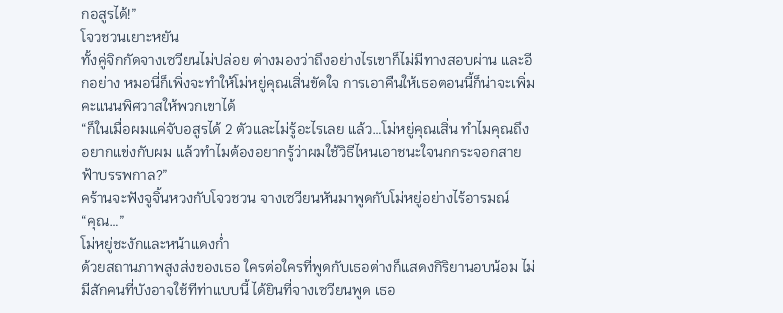กอสูรได้!”
โจวชวนเยาะหยัน
ทั้งคู่จิกกัดจางเซวียนไม่ปล่อย ต่างมองว่าถึงอย่างไรเขาก็ไม่มีทางสอบผ่าน และอีกอย่าง หมอนี่ก็เพิ่งจะทำให้โม่หยู่คุณเสิ่นขัดใจ การเอาคืนให้เธอตอนนี้ก็น่าจะเพิ่มคะแนนพิศวาสให้พวกเขาได้
“ก็ในเมื่อผมแค่จับอสูรได้ 2 ตัวและไม่รู้อะไรเลย แล้ว…โม่หยู่คุณเสิ่น ทำไมคุณถึงอยากแข่งกับผม แล้วทำไมต้องอยากรู้ว่าผมใช้วิธีไหนเอาชนะใจนกกระจอกสายฟ้าบรรพกาล?”
คร้านจะฟังจูจิ้นหวงกับโจวชวน จางเซวียนหันมาพูดกับโม่หยู่อย่างไร้อารมณ์
“คุณ…”
โม่หยู่ชะงักและหน้าแดงก่ำ
ด้วยสถานภาพสูงส่งของเธอ ใครต่อใครที่พูดกับเธอต่างก็แสดงกิริยานอบน้อม ไม่มีสักคนที่บังอาจใช้ทีท่าแบบนี้ ได้ยินที่จางเซวียนพูด เธอ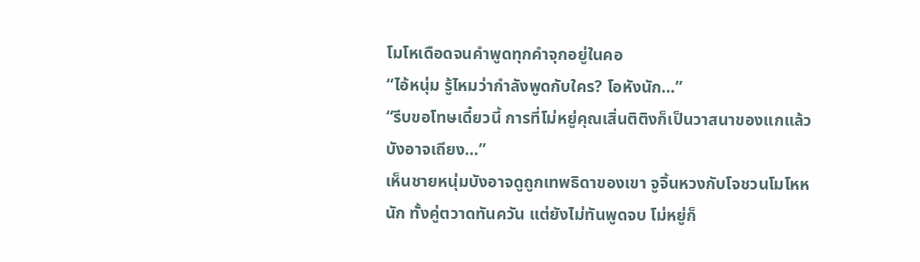โมโหเดือดจนคำพูดทุกคำจุกอยู่ในคอ
“ไอ้หนุ่ม รู้ไหมว่ากำลังพูดกับใคร? โอหังนัก…”
“รีบขอโทษเดี๋ยวนี้ การที่โม่หยู่คุณเสิ่นติติงก็เป็นวาสนาของแกแล้ว บังอาจเถียง…”
เห็นชายหนุ่มบังอาจดูถูกเทพธิดาของเขา จูจิ้นหวงกับโจชวนโมโหหนัก ทั้งคู่ตวาดทันควัน แต่ยังไม่ทันพูดจบ โม่หยู่ก็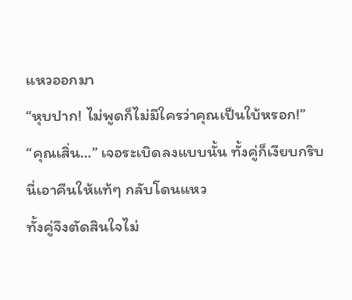แหวออกมา
“หุบปาก! ไม่พูดก็ไม่มีใครว่าคุณเป็นใบ้หรอก!”
“คุณเสิ่น…” เจอระเบิดลงแบบนั้น ทั้งคู่ก็เงียบกริบ
นี่เอาคืนให้แท้ๆ กลับโดนแหว
ทั้งคู่จึงตัดสินใจไม่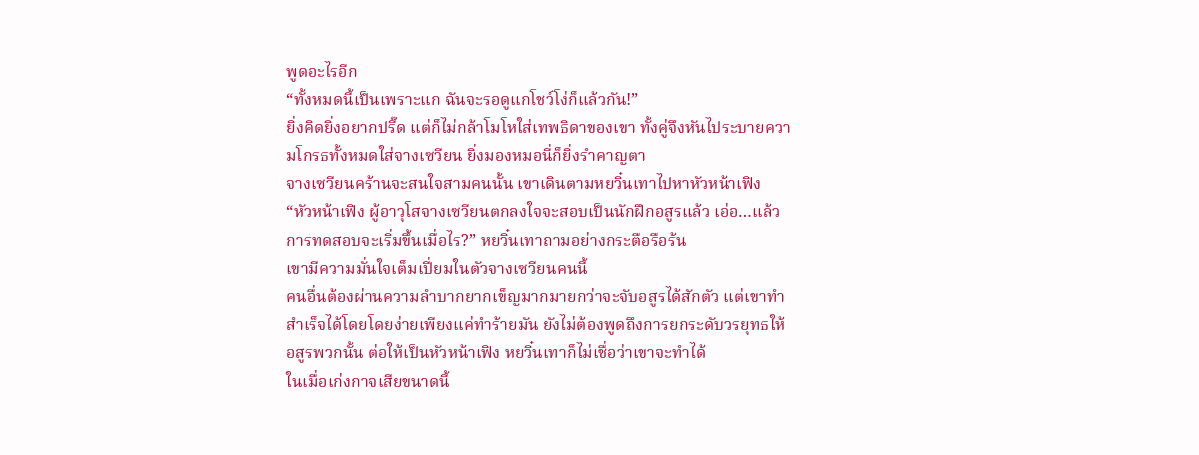พูดอะไรอีก
“ทั้งหมดนี้เป็นเพราะแก ฉันจะรอดูแกโชว์โง่ก็แล้วกัน!”
ยิ่งคิดยิ่งอยากปรี๊ด แต่ก็ไม่กล้าโมโหใส่เทพธิดาของเขา ทั้งคู่จึงหันไประบายความโกรธทั้งหมดใส่จางเซวียน ยิ่งมองหมอนี่ก็ยิ่งรำคาญตา
จางเซวียนคร้านจะสนใจสามคนนั้น เขาเดินตามหยวิ๋นเทาไปหาหัวหน้าเฟิง
“หัวหน้าเฟิง ผู้อาวุโสจางเซวียนตกลงใจจะสอบเป็นนักฝึกอสูรแล้ว เอ่อ…แล้วการทดสอบจะเริ่มขึ้นเมื่อไร?” หยวิ๋นเทาถามอย่างกระตือรือร้น
เขามีความมั่นใจเต็มเปี่ยมในตัวจางเซวียนคนนี้
คนอื่นต้องผ่านความลำบากยากเข็ญมากมายกว่าจะจับอสูรได้สักตัว แต่เขาทำสำเร็จได้โดยโดยง่ายเพียงแค่ทำร้ายมัน ยังไม่ต้องพูดถึงการยกระดับวรยุทธให้อสูรพวกนั้น ต่อให้เป็นหัวหน้าเฟิง หยวิ๋นเทาก็ไม่เชื่อว่าเขาจะทำได้
ในเมื่อเก่งกาจเสียขนาดนี้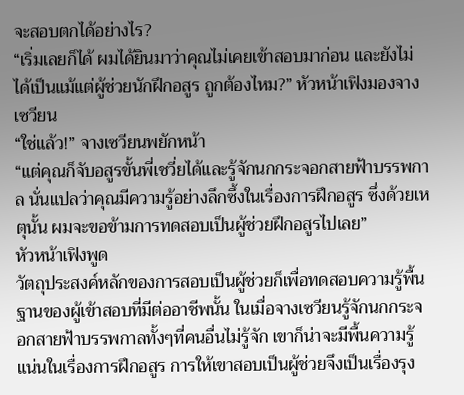จะสอบตกได้อย่างไร?
“เริ่มเลยก็ได้ ผมได้ยินมาว่าคุณไม่เคยเข้าสอบมาก่อน และยังไม่ได้เป็นแม้แต่ผู้ช่วยนักฝึกอสูร ถูกต้องไหม?” หัวหน้าเฟิงมองจางเซวียน
“ใช่แล้ว!” จางเซวียนพยักหน้า
“แต่คุณก็จับอสูรขั้นพี่เชวี่ยได้และรู้จักนกกระจอกสายฟ้าบรรพกาล นั่นแปลว่าคุณมีความรู้อย่างลึกซึ้งในเรื่องการฝึกอสูร ซึ่งด้วยเหตุนั้น ผมจะขอข้ามการทดสอบเป็นผู้ช่วยฝึกอสูรไปเลย”
หัวหน้าเฟิงพูด
วัตถุประสงค์หลักของการสอบเป็นผู้ช่วยก็เพื่อทดสอบความรู้พื้นฐานของผู้เข้าสอบที่มีต่ออาชีพนั้น ในเมื่อจางเซวียนรู้จักนกกระจอกสายฟ้าบรรพกาลทั้งๆที่คนอื่นไม่รู้จัก เขาก็น่าจะมีพื้นความรู้แน่นในเรื่องการฝึกอสูร การให้เขาสอบเป็นผู้ช่วยจึงเป็นเรื่องรุง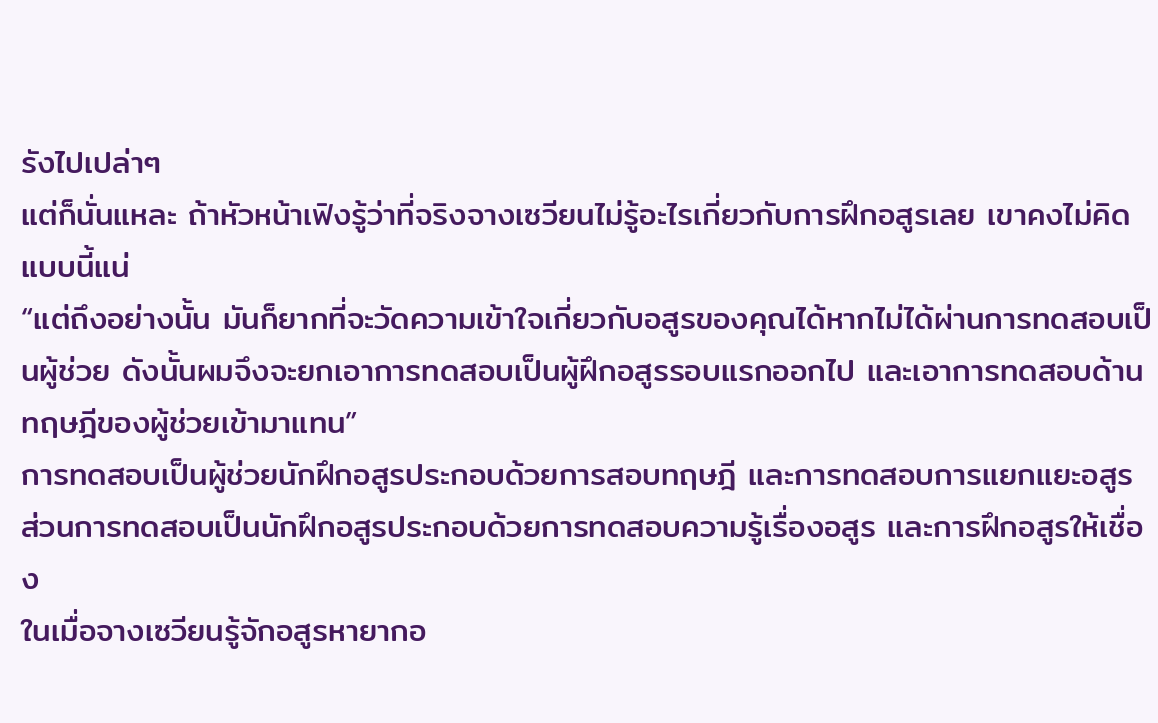รังไปเปล่าๆ
แต่ก็นั่นแหละ ถ้าหัวหน้าเฟิงรู้ว่าที่จริงจางเซวียนไม่รู้อะไรเกี่ยวกับการฝึกอสูรเลย เขาคงไม่คิดแบบนี้แน่
“แต่ถึงอย่างนั้น มันก็ยากที่จะวัดความเข้าใจเกี่ยวกับอสูรของคุณได้หากไม่ได้ผ่านการทดสอบเป็นผู้ช่วย ดังนั้นผมจึงจะยกเอาการทดสอบเป็นผู้ฝึกอสูรรอบแรกออกไป และเอาการทดสอบด้านทฤษฎีของผู้ช่วยเข้ามาแทน”
การทดสอบเป็นผู้ช่วยนักฝึกอสูรประกอบด้วยการสอบทฤษฎี และการทดสอบการแยกแยะอสูร
ส่วนการทดสอบเป็นนักฝึกอสูรประกอบด้วยการทดสอบความรู้เรื่องอสูร และการฝึกอสูรให้เชื่อง
ในเมื่อจางเซวียนรู้จักอสูรหายากอ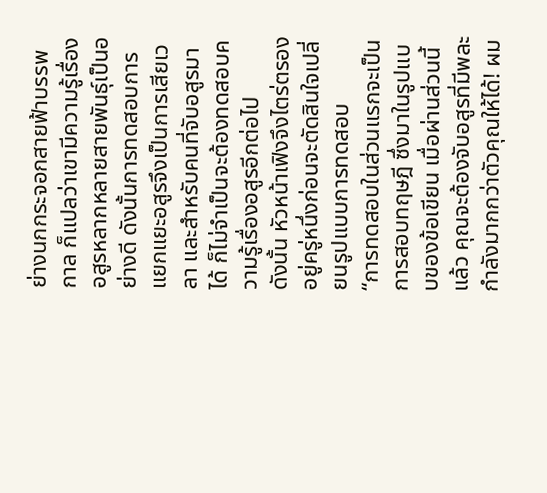ย่างนกกระจอกสายฟ้าบรรพกาล ก็แปลว่าเขามีความรู้เรื่องอสูรหลากหลายสายพันธุ์เป็นอย่างดี ดังนั้นการทดสอบการแยกแยะอสูรจึงเป็นการเสียเวลา และสำหรับคนที่จับอสูรมาได้ ก็ไม่จำเป็นจะต้องทดสอบความรู้เรื่องอสูรอีกต่อไป
ดังนั้น หัวหน้าเฟิงจึงไตร่ตรองอยู่ครู่หนึ่งก่อนจะตัดสินใจเปลี่ยนรูปแบบการทดสอบ
“การทดสอบในส่วนแรกจะเป็นการสอบทฤษฎี ซึ่งมาในรูปแบบของข้อเขียน เมื่อผ่านส่วนนี้แล้ว คุณจะต้องจับอสูรที่มีพละกำลังมากกว่าตัวคุณให้ได้! ผม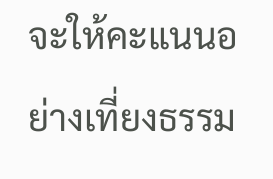จะให้คะแนนอย่างเที่ยงธรรม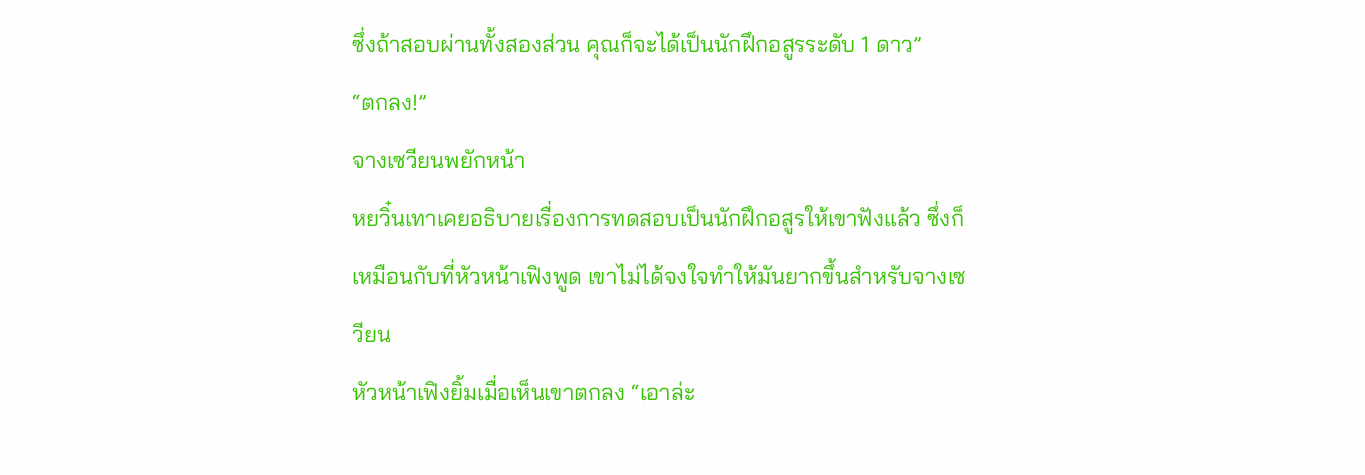ซึ่งถ้าสอบผ่านทั้งสองส่วน คุณก็จะได้เป็นนักฝึกอสูรระดับ 1 ดาว”
“ตกลง!”
จางเซวียนพยักหน้า
หยวิ๋นเทาเคยอธิบายเรื่องการทดสอบเป็นนักฝึกอสูรให้เขาฟังแล้ว ซึ่งก็เหมือนกับที่หัวหน้าเฟิงพูด เขาไม่ได้จงใจทำให้มันยากขึ้นสำหรับจางเซวียน
หัวหน้าเฟิงยิ้มเมื่อเห็นเขาตกลง “เอาล่ะ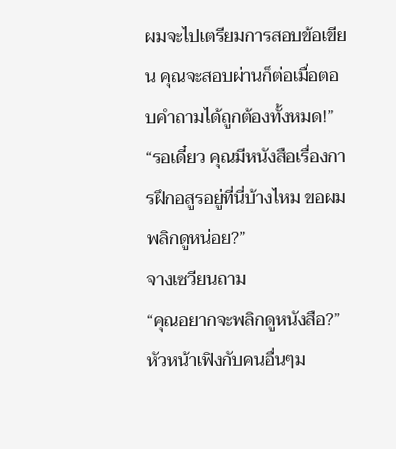ผมจะไปเตรียมการสอบข้อเขียน คุณจะสอบผ่านก็ต่อเมื่อตอบคำถามได้ถูกต้องทั้งหมด!”
“รอเดี๋ยว คุณมีหนังสือเรื่องการฝึกอสูรอยู่ที่นี่บ้างไหม ขอผมพลิกดูหน่อย?”
จางเซวียนถาม
“คุณอยากจะพลิกดูหนังสือ?”
หัวหน้าเฟิงกับคนอื่นๆม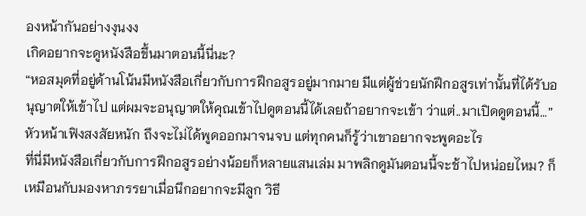องหน้ากันอย่างงุนงง
เกิดอยากจะดูหนังสือขึ้นมาตอนนี้นี่นะ?
“หอสมุดที่อยู่ด้านโน้นมีหนังสือเกี่ยวกับการฝึกอสูรอยู่มากมาย มีแต่ผู้ช่วยนักฝึกอสูรเท่านั้นที่ได้รับอนุญาตให้เข้าไป แต่ผมจะอนุญาตให้คุณเข้าไปดูตอนนี้ได้เลยถ้าอยากจะเข้า ว่าแต่..มาเปิดดูตอนนี้…”
หัวหน้าเฟิงสงสัยหนัก ถึงจะไม่ได้พูดออกมาจนจบ แต่ทุกคนก็รู้ว่าเขาอยากจะพูดอะไร
ที่นี่มีหนังสือเกี่ยวกับการฝึกอสูรอย่างน้อยก็หลายแสนเล่ม มาพลิกดูมันตอนนี้จะช้าไปหน่อยไหม? ก็เหมือนกับมองหาภรรยาเมื่อนึกอยากจะมีลูก วิธี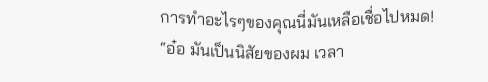การทำอะไรๆของคุณนี่มันเหลือเชื่อไปหมด!
“อ๋อ มันเป็นนิสัยของผม เวลา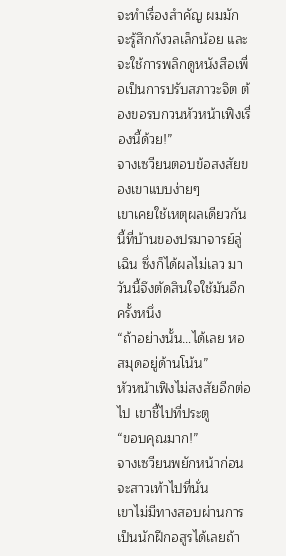จะทำเรื่องสำคัญ ผมมักจะรู้สึกกังวลเล็กน้อย และจะใช้การพลิกดูหนังสือเพื่อเป็นการปรับสภาวะจิต ต้องขอรบกวนหัวหน้าเฟิงเรื่องนี้ด้วย!”
จางเซวียนตอบข้อสงสัยของเขาแบบง่ายๆ
เขาเคยใช้เหตุผลเดียวกันนี้ที่บ้านของปรมาจารย์ลู่เฉิน ซึ่งก็ได้ผลไม่เลว มาวันนี้จึงตัดสินใจใช้มันอีกครั้งหนึ่ง
“ถ้าอย่างนั้น…ได้เลย หอสมุดอยู่ด้านโน้น”
หัวหน้าเฟิงไม่สงสัยอีกต่อไป เขาชี้ไปที่ประตู
“ขอบคุณมาก!”
จางเซวียนพยักหน้าก่อนจะสาวเท้าไปที่นั่น
เขาไม่มีทางสอบผ่านการเป็นนักฝึกอสูรได้เลยถ้า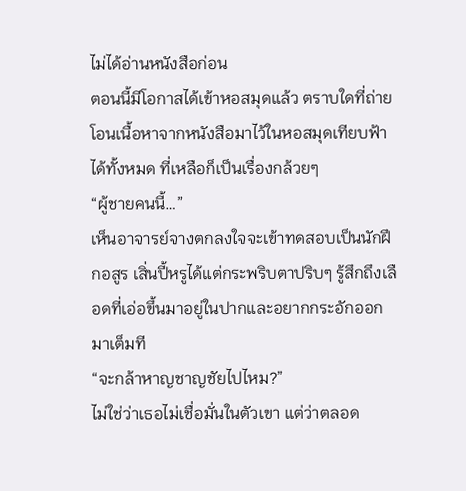ไม่ได้อ่านหนังสือก่อน
ตอนนี้มีโอกาสได้เข้าหอสมุดแล้ว ตราบใดที่ถ่ายโอนเนื้อหาจากหนังสือมาไว้ในหอสมุดเทียบฟ้าได้ทั้งหมด ที่เหลือก็เป็นเรื่องกล้วยๆ
“ผู้ชายคนนี้…”
เห็นอาจารย์จางตกลงใจจะเข้าทดสอบเป็นนักฝึกอสูร เสิ่นปี้หรูได้แต่กระพริบตาปริบๆ รู้สึกถึงเลือดที่เอ่อขึ้นมาอยู่ในปากและอยากกระอักออกมาเต็มที
“จะกล้าหาญชาญชัยไปไหม?”
ไม่ใช่ว่าเธอไม่เชื่อมั่นในตัวเขา แต่ว่าตลอด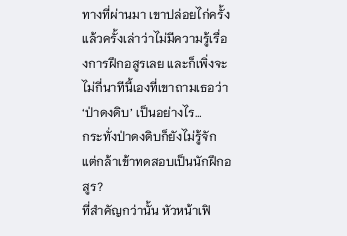ทางที่ผ่านมา เขาปล่อยไก่ครั้งแล้วครั้งเล่าว่าไม่มีความรู้เรื่องการฝึกอสูรเลย และก็เพิ่งจะไม่กี่นาทีนี้เองที่เขาถามเธอว่า ‘ป่าดงดิบ’ เป็นอย่างไร…
กระทั่งป่าดงดิบก็ยังไม่รู้จัก แต่กล้าเข้าทดสอบเป็นนักฝึกอสูร?
ที่สำคัญกว่านั้น หัวหน้าเฟิ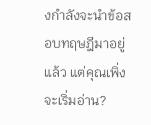งกำลังจะนำข้อสอบทฤษฎีมาอยู่แล้ว แต่คุณเพิ่งจะเริ่มอ่าน?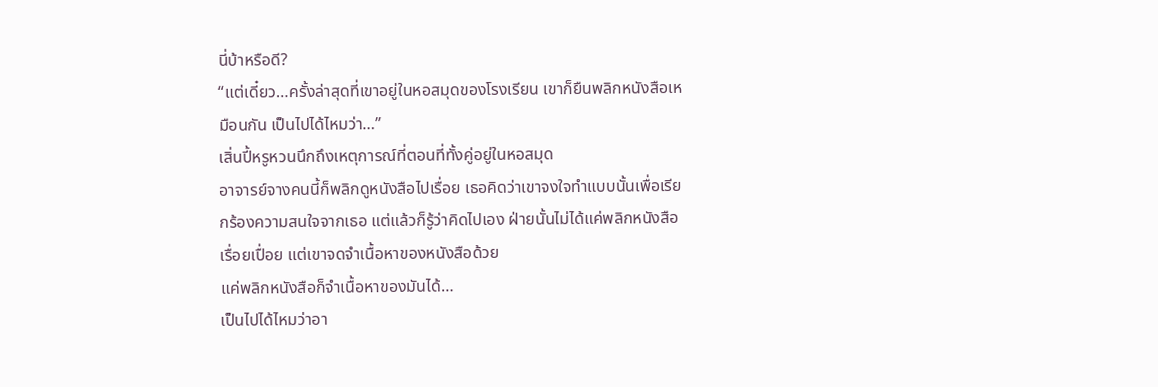นี่บ้าหรือดี?
“แต่เดี๋ยว…ครั้งล่าสุดที่เขาอยู่ในหอสมุดของโรงเรียน เขาก็ยืนพลิกหนังสือเหมือนกัน เป็นไปได้ไหมว่า…”
เสิ่นปี้หรูหวนนึกถึงเหตุการณ์ที่ตอนที่ทั้งคู่อยู่ในหอสมุด
อาจารย์จางคนนี้ก็พลิกดูหนังสือไปเรื่อย เธอคิดว่าเขาจงใจทำแบบนั้นเพื่อเรียกร้องความสนใจจากเธอ แต่แล้วก็รู้ว่าคิดไปเอง ฝ่ายนั้นไม่ได้แค่พลิกหนังสือเรื่อยเปื่อย แต่เขาจดจำเนื้อหาของหนังสือด้วย
แค่พลิกหนังสือก็จำเนื้อหาของมันได้…
เป็นไปได้ไหมว่าอา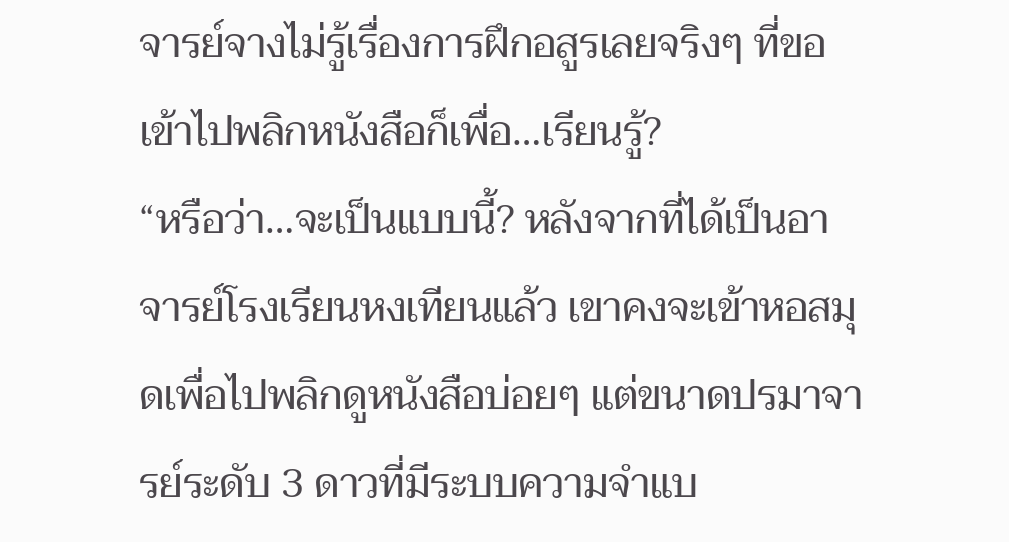จารย์จางไม่รู้เรื่องการฝึกอสูรเลยจริงๆ ที่ขอเข้าไปพลิกหนังสือก็เพื่อ…เรียนรู้?
“หรือว่า…จะเป็นแบบนี้? หลังจากที่ได้เป็นอาจารย์โรงเรียนหงเทียนแล้ว เขาคงจะเข้าหอสมุดเพื่อไปพลิกดูหนังสือบ่อยๆ แต่ขนาดปรมาจารย์ระดับ 3 ดาวที่มีระบบความจำแบ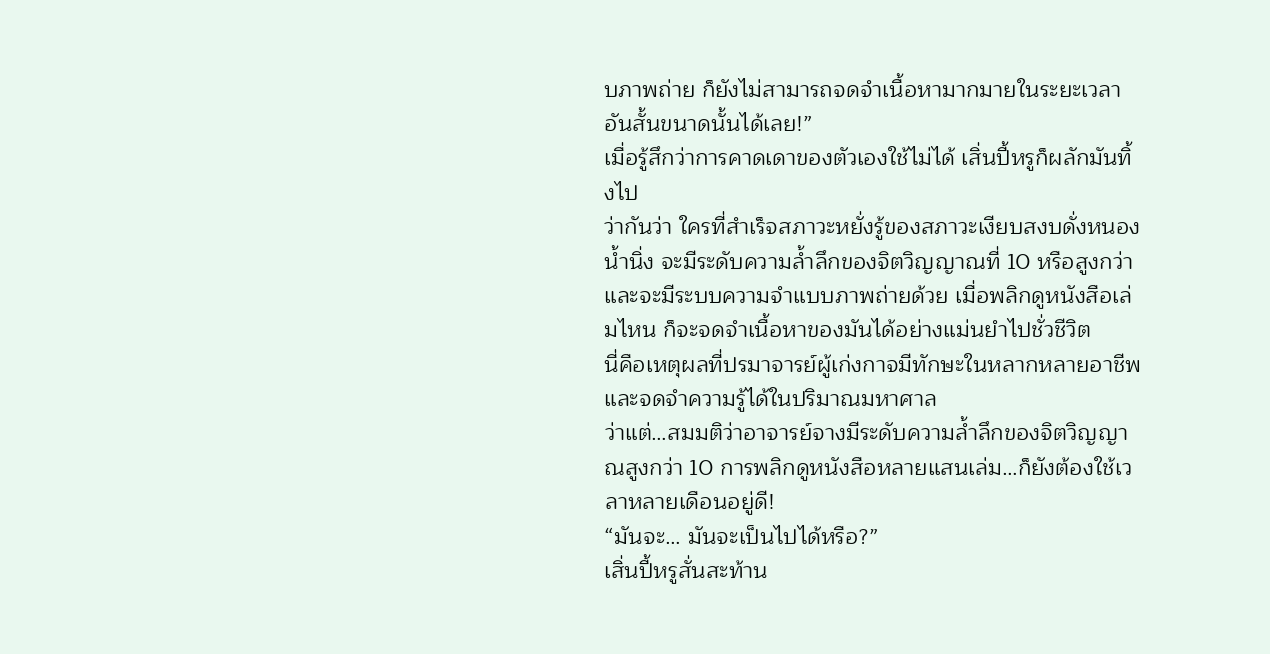บภาพถ่าย ก็ยังไม่สามารถจดจำเนื้อหามากมายในระยะเวลาอันสั้นขนาดนั้นได้เลย!”
เมื่อรู้สึกว่าการคาดเดาของตัวเองใช้ไม่ได้ เสิ่นปี้หรูก็ผลักมันทิ้งไป
ว่ากันว่า ใครที่สำเร็จสภาวะหยั่งรู้ของสภาวะเงียบสงบดั่งหนองน้ำนิ่ง จะมีระดับความล้ำลึกของจิตวิญญาณที่ 10 หรือสูงกว่า และจะมีระบบความจำแบบภาพถ่ายด้วย เมื่อพลิกดูหนังสือเล่มไหน ก็จะจดจำเนื้อหาของมันได้อย่างแม่นยำไปชั่วชีวิต
นี่คือเหตุผลที่ปรมาจารย์ผู้เก่งกาจมีทักษะในหลากหลายอาชีพและจดจำความรู้ได้ในปริมาณมหาศาล
ว่าแต่…สมมติว่าอาจารย์จางมีระดับความล้ำลึกของจิตวิญญาณสูงกว่า 10 การพลิกดูหนังสือหลายแสนเล่ม…ก็ยังต้องใช้เวลาหลายเดือนอยู่ดี!
“มันจะ… มันจะเป็นไปได้หรือ?”
เสิ่นปี้หรูสั่นสะท้าน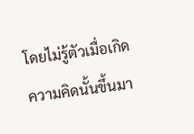โดยไม่รู้ตัวเมื่อเกิดความคิดนั้นขึ้นมา